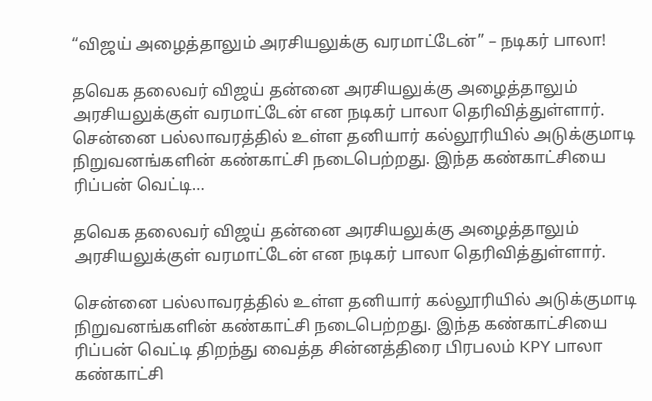“விஜய் அழைத்தாலும் அரசியலுக்கு வரமாட்டேன்” – நடிகர் பாலா!

தவெக தலைவர் விஜய் தன்னை அரசியலுக்கு அழைத்தாலும் அரசியலுக்குள் வரமாட்டேன் என நடிகர் பாலா தெரிவித்துள்ளார். சென்னை பல்லாவரத்தில் உள்ள தனியார் கல்லூரியில் அடுக்குமாடி நிறுவனங்களின் கண்காட்சி நடைபெற்றது. இந்த கண்காட்சியை ரிப்பன் வெட்டி…

தவெக தலைவர் விஜய் தன்னை அரசியலுக்கு அழைத்தாலும் அரசியலுக்குள் வரமாட்டேன் என நடிகர் பாலா தெரிவித்துள்ளார்.

சென்னை பல்லாவரத்தில் உள்ள தனியார் கல்லூரியில் அடுக்குமாடி நிறுவனங்களின் கண்காட்சி நடைபெற்றது. இந்த கண்காட்சியை ரிப்பன் வெட்டி திறந்து வைத்த சின்னத்திரை பிரபலம் KPY பாலா கண்காட்சி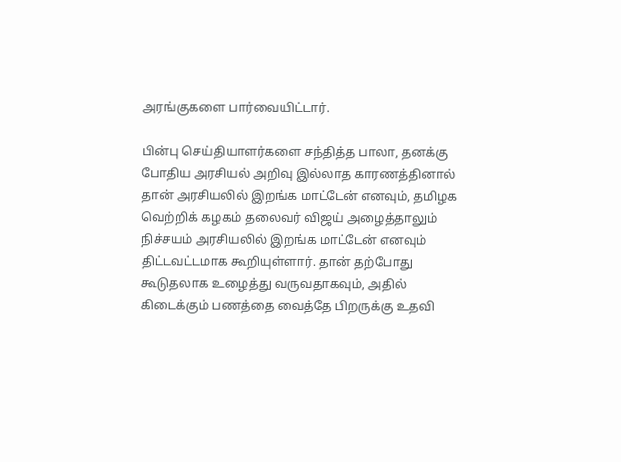அரங்குகளை பார்வையிட்டார்.

பின்பு செய்தியாளர்களை சந்தித்த பாலா, தனக்கு போதிய அரசியல் அறிவு இல்லாத காரணத்தினால் தான் அரசியலில் இறங்க மாட்டேன் எனவும், தமிழக வெற்றிக் கழகம் தலைவர் விஜய் அழைத்தாலும் நிச்சயம் அரசியலில் இறங்க மாட்டேன் எனவும் திட்டவட்டமாக கூறியுள்ளார். தான் தற்போது கூடுதலாக உழைத்து வருவதாகவும், அதில் கிடைக்கும் பணத்தை வைத்தே பிறருக்கு உதவி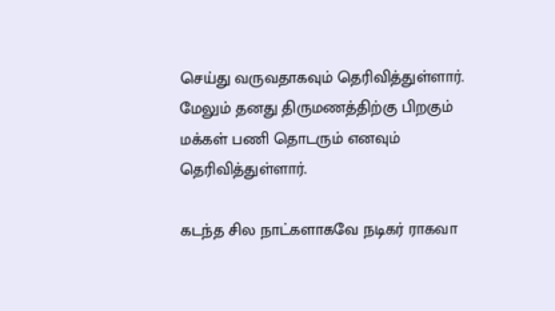செய்து வருவதாகவும் தெரிவித்துள்ளார். மேலும் தனது திருமணத்திற்கு பிறகும் மக்கள் பணி தொடரும் எனவும் தெரிவித்துள்ளார்.

கடந்த சில நாட்களாகவே நடிகர் ராகவா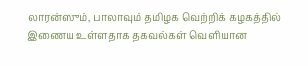லாரன்ஸும், பாலாவும் தமிழக வெற்றிக் கழகத்தில் இணைய உள்ளதாக தகவல்கள் வெளியான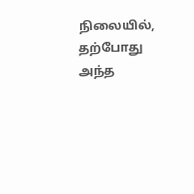நிலையில், தற்போது அந்த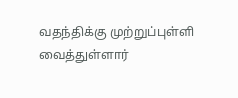வதந்திக்கு முற்றுப்புள்ளி வைத்துள்ளார்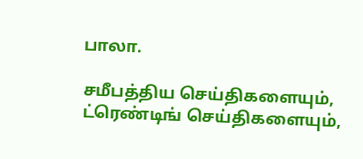பாலா.

சமீபத்திய செய்திகளையும், ட்ரெண்டிங் செய்திகளையும்,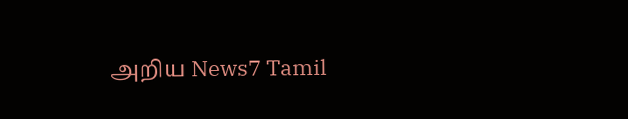அறிய News7 Tamil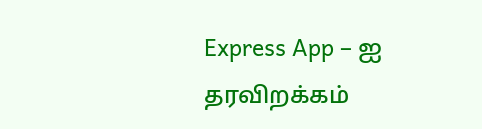Express App – ஐ தரவிறக்கம்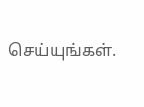செய்யுங்கள்.